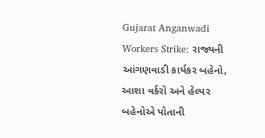Gujarat Anganwadi Workers Strike: રાજ્યની આંગણવાડી કાર્યકર બહેનો, આશા વર્કરો અને હેલ્પર બહેનોએ પોતાની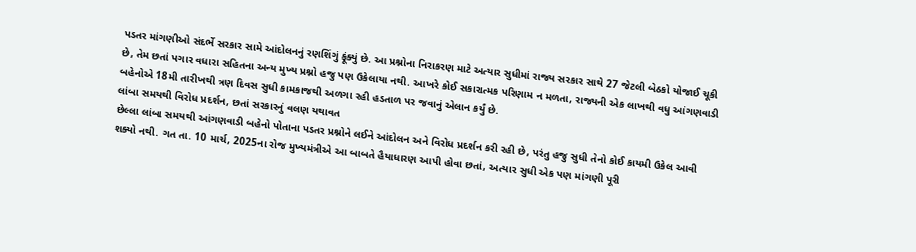પડતર માંગણીઓ સંદર્ભે સરકાર સામે આંદોલનનું રણશિંગું ફૂંક્યું છે. આ પ્રશ્નોના નિરાકરણ માટે અત્યાર સુધીમાં રાજ્ય સરકાર સાથે 27 જેટલી બેઠકો યોજાઈ ચૂકી છે, તેમ છતાં પગાર વધારા સહિતના અન્ય મુખ્ય પ્રશ્નો હજુ પણ ઉકેલાયા નથી. આખરે કોઈ સકારાત્મક પરિણામ ન મળતા, રાજ્યની એક લાખથી વધુ આંગણવાડી બહેનોએ 18મી તારીખથી ત્રણ દિવસ સુધી કામકાજથી અળગા રહી હડતાળ પર જવાનું એલાન કર્યું છે.
લાંબા સમયથી વિરોધ પ્રદર્શન, છતાં સરકારનું વલણ યથાવત
છેલ્લા લાંબા સમયથી આંગણવાડી બહેનો પોતાના પડતર પ્રશ્નોને લઈને આંદોલન અને વિરોધ પ્રદર્શન કરી રહી છે, પરંતુ હજુ સુધી તેનો કોઈ કાયમી ઉકેલ આવી શક્યો નથી. ગત તા. 10 માર્ચ, 2025ના રોજ મુખ્યમંત્રીએ આ બાબતે હૈયાધારણ આપી હોવા છતાં, અત્યાર સુધી એક પણ માંગણી પૂરી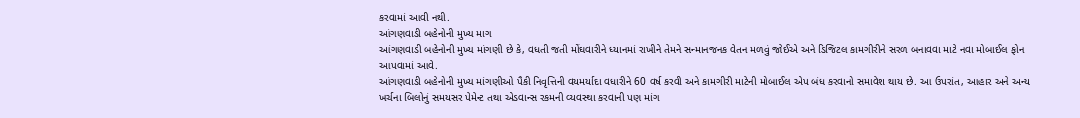કરવામાં આવી નથી.
આંગણવાડી બહેનોની મુખ્ય માગ
આંગણવાડી બહેનોની મુખ્ય માંગણી છે કે, વધતી જતી મોંઘવારીને ધ્યાનમાં રાખીને તેમને સન્માનજનક વેતન મળવું જોઈએ અને ડિજિટલ કામગીરીને સરળ બનાવવા માટે નવા મોબાઈલ ફોન આપવામાં આવે.
આંગણવાડી બહેનોની મુખ્ય માંગણીઓ પૈકી નિવૃત્તિની વયમર્યાદા વધારીને 60 વર્ષ કરવી અને કામગીરી માટેની મોબાઈલ એપ બંધ કરવાનો સમાવેશ થાય છે. આ ઉપરાંત, આહાર અને અન્ય ખર્ચના બિલોનું સમયસર પેમેન્ટ તથા એડવાન્સ રકમની વ્યવસ્થા કરવાની પણ માંગ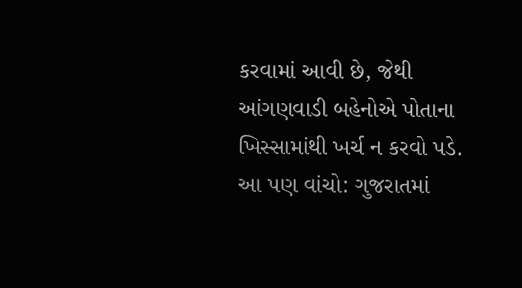કરવામાં આવી છે, જેથી આંગણવાડી બહેનોએ પોતાના ખિસ્સામાંથી ખર્ચ ન કરવો પડે.
આ પણ વાંચો: ગુજરાતમાં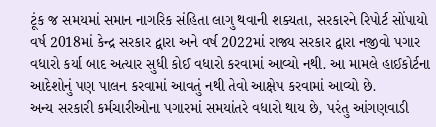ટૂંક જ સમયમાં સમાન નાગરિક સંહિતા લાગુ થવાની શક્યતા, સરકારને રિપોર્ટ સોંપાયો
વર્ષ 2018માં કેન્દ્ર સરકાર દ્વારા અને વર્ષ 2022માં રાજ્ય સરકાર દ્વારા નજીવો પગાર વધારો કર્યા બાદ અત્યાર સુધી કોઈ વધારો કરવામાં આવ્યો નથી. આ મામલે હાઈકોર્ટના આદેશોનું પણ પાલન કરવામાં આવતું નથી તેવો આક્ષેપ કરવામાં આવ્યો છે.
અન્ય સરકારી કર્મચારીઓના પગારમાં સમયાંતરે વધારો થાય છે, પરંતુ આંગણવાડી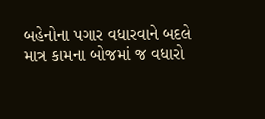બહેનોના પગાર વધારવાને બદલે માત્ર કામના બોજમાં જ વધારો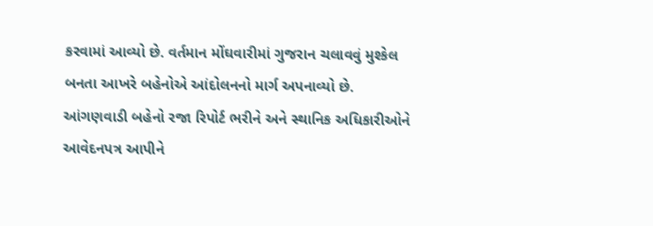કરવામાં આવ્યો છે. વર્તમાન મોંઘવારીમાં ગુજરાન ચલાવવું મુશ્કેલ બનતા આખરે બહેનોએ આંદોલનનો માર્ગ અપનાવ્યો છે. આંગણવાડી બહેનો રજા રિપોર્ટ ભરીને અને સ્થાનિક અધિકારીઓને આવેદનપત્ર આપીને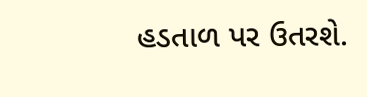હડતાળ પર ઉતરશે.